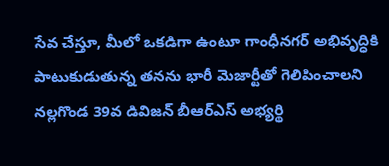సేవ చేస్తూ, మీలో ఒకడిగా ఉంటూ గాంధీనగర్ అభివృద్ధికి పాటుకుడుతున్న తనను భారీ మెజార్టీతో గెలిపించాలని నల్లగొండ 39వ డివిజన్ బీఆర్ఎస్ అభ్యర్థి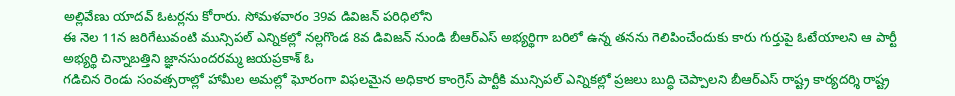అల్లివేణు యాదవ్ ఓటర్లను కోరారు. సోమళవారం 39వ డివిజన్ పరిధిలోని
ఈ నెల 11న జరిగేటువంటి మున్సిపల్ ఎన్నికల్లో నల్లగొండ 8వ డివిజన్ నుండి బీఆర్ఎస్ అభ్యర్థిగా బరిలో ఉన్న తనను గెలిపించేందుకు కారు గుర్తుపై ఓటేయాలని ఆ పార్టీ అభ్యర్థి చిన్నాబత్తిని జ్ఞానసుందరమ్మ జయప్రకాశ్ ఓ
గడిచిన రెండు సంవత్సరాల్లో హామీల అమల్లో ఘోరంగా విఫలమైన అధికార కాంగ్రెస్ పార్టీకి మున్సిపల్ ఎన్నికల్లో ప్రజలు బుద్ధి చెప్పాలని బీఆర్ఎస్ రాష్ట్ర కార్యదర్శి రాష్ట్ర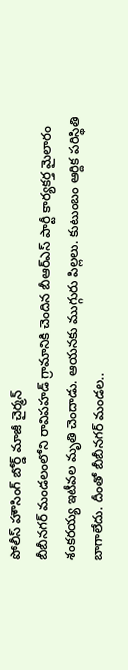పోలీస్ హౌసింగ్ బోర్డ్ మాజీ చైర్మన్
బీబీనగర్ మండలంలోని రావిపహడ్ గ్రామానికి చెందిన బీఆర్ఎస్ పార్టీ కార్యకర్త మైలారం శంకరయ్య ఇటీవల మృతి చెందాడు. ఆయనకు ముగ్గురు పిల్లలు. కుటుంబం ఆర్దిక పరిస్థితి బాగాలేదు. దీంతో బీబీనగర్ మండల..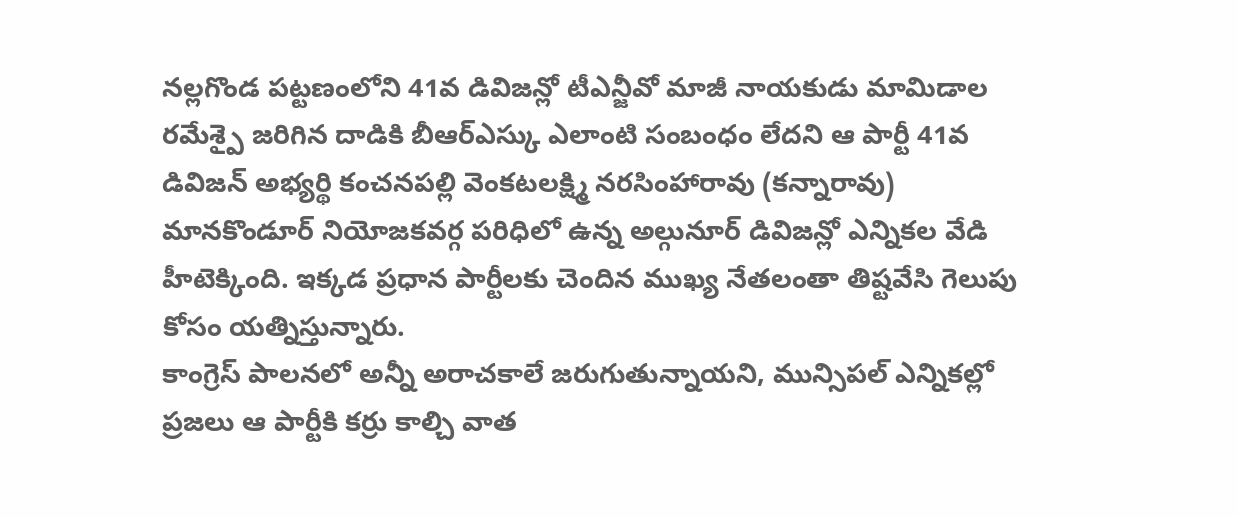నల్లగొండ పట్టణంలోని 41వ డివిజన్లో టీఎన్జీవో మాజీ నాయకుడు మామిడాల రమేశ్పై జరిగిన దాడికి బీఆర్ఎస్కు ఎలాంటి సంబంధం లేదని ఆ పార్టీ 41వ డివిజన్ అభ్యర్థి కంచనపల్లి వెంకటలక్ష్మి నరసింహారావు (కన్నారావు)
మానకొండూర్ నియోజకవర్గ పరిధిలో ఉన్న అల్గునూర్ డివిజన్లో ఎన్నికల వేడి హీటెక్కింది. ఇక్కడ ప్రధాన పార్టీలకు చెందిన ముఖ్య నేతలంతా తిష్టవేసి గెలుపు కోసం యత్నిస్తున్నారు.
కాంగ్రెస్ పాలనలో అన్నీ అరాచకాలే జరుగుతున్నాయని, మున్సిపల్ ఎన్నికల్లో ప్రజలు ఆ పార్టీకి కర్రు కాల్చి వాత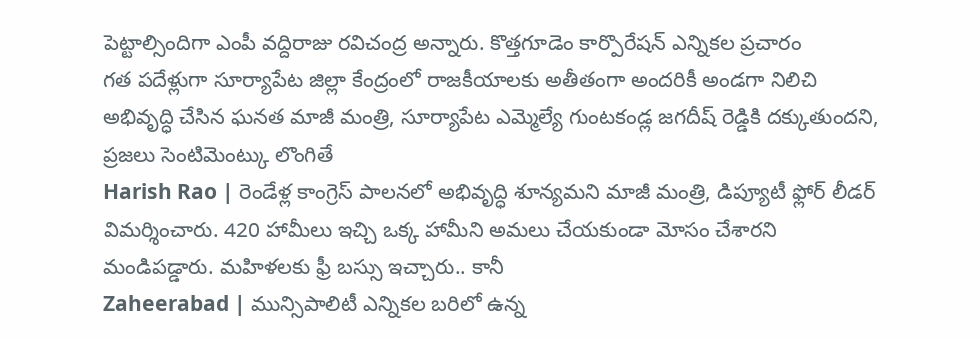పెట్టాల్సిందిగా ఎంపీ వద్దిరాజు రవిచంద్ర అన్నారు. కొత్తగూడెం కార్పొరేషన్ ఎన్నికల ప్రచారం
గత పదేళ్లుగా సూర్యాపేట జిల్లా కేంద్రంలో రాజకీయాలకు అతీతంగా అందరికీ అండగా నిలిచి అభివృద్ధి చేసిన ఘనత మాజీ మంత్రి, సూర్యాపేట ఎమ్మెల్యే గుంటకండ్ల జగదీష్ రెడ్డికి దక్కుతుందని, ప్రజలు సెంటిమెంట్కు లొంగితే
Harish Rao | రెండేళ్ల కాంగ్రెస్ పాలనలో అభివృద్ధి శూన్యమని మాజీ మంత్రి, డిప్యూటీ ఫ్లోర్ లీడర్ విమర్శించారు. 420 హామీలు ఇచ్చి ఒక్క హామీని అమలు చేయకుండా మోసం చేశారని మండిపడ్డారు. మహిళలకు ఫ్రీ బస్సు ఇచ్చారు.. కానీ
Zaheerabad | మున్సిపాలిటీ ఎన్నికల బరిలో ఉన్న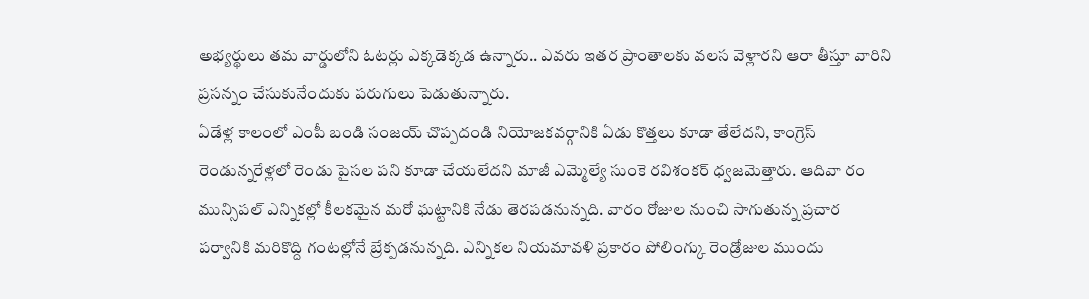అభ్యర్థులు తమ వార్డులోని ఓటర్లు ఎక్కడెక్కడ ఉన్నారు.. ఎవరు ఇతర ప్రాంతాలకు వలస వెళ్లారని ఆరా తీస్తూ వారిని ప్రసన్నం చేసుకునేందుకు పరుగులు పెడుతున్నారు.
ఏడేళ్ల కాలంలో ఎంపీ బండి సంజయ్ చొప్పదండి నియోజకవర్గానికి ఏడు కొత్తలు కూడా తేలేదని, కాంగ్రెస్ రెండున్నరేళ్లలో రెండు పైసల పని కూడా చేయలేదని మాజీ ఎమ్మెల్యే సుంకె రవిశంకర్ ధ్వజమెత్తారు. ఆదివా రం
మున్సిపల్ ఎన్నికల్లో కీలకమైన మరో ఘట్టానికి నేడు తెరపడనున్నది. వారం రోజుల నుంచి సాగుతున్న ప్రచార పర్వానికి మరికొద్ది గంటల్లోనే బ్రేక్పడనున్నది. ఎన్నికల నియమావళి ప్రకారం పోలింగ్కు రెండ్రోజుల ముందు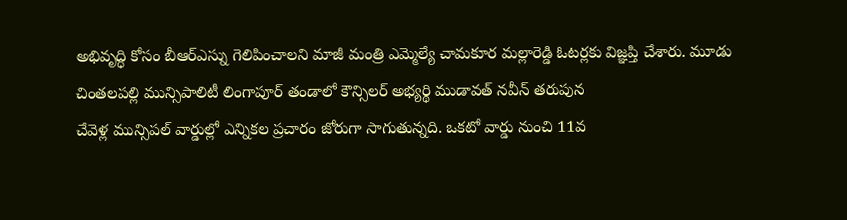అభివృద్ధి కోసం బీఆర్ఎస్ను గెలిపించాలని మాజీ మంత్రి ఎమ్మెల్యే చామకూర మల్లారెడ్డి ఓటర్లకు విజ్ఞప్తి చేశారు. మూడు చింతలపల్లి మున్సిపాలిటీ లింగాపూర్ తండాలో కౌన్సిలర్ అభ్యర్థి ముడావత్ నవీన్ తరుపున
చేవెళ్ల మున్సిపల్ వార్డుల్లో ఎన్నికల ప్రచారం జోరుగా సాగుతున్నది. ఒకటో వార్డు నుంచి 11వ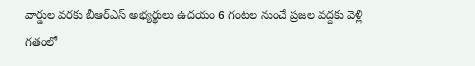వార్డుల వరకు బీఆర్ఎస్ అభ్యర్థులు ఉదయం 6 గంటల నుంచే ప్రజల వద్దకు వెళ్లి గతంలో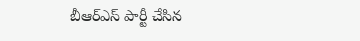బీఆర్ఎస్ పార్టీ చేసిన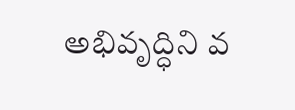అభివృద్ధిని వ